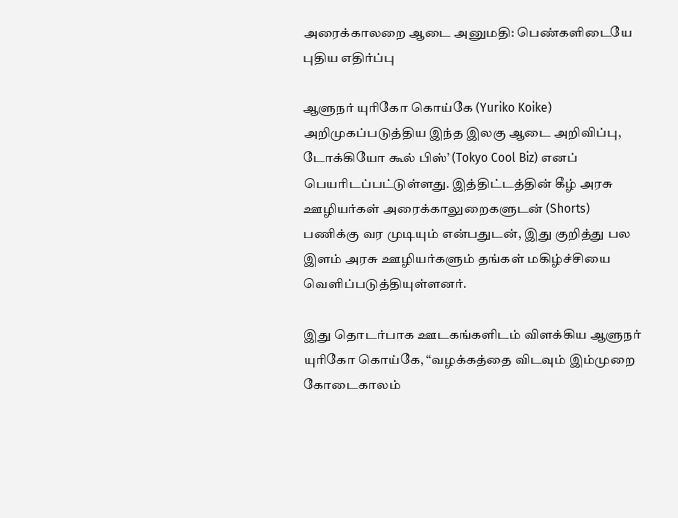அரைக்காலறை ஆடை அனுமதி: பெண்களிடையே புதிய எதிர்ப்பு

ஆளுநர் யுரிகோ கொய்கே (Yuriko Koike) அறிமுகப்படுத்திய இந்த இலகு ஆடை அறிவிப்பு, டோக்கியோ கூல் பிஸ்’ (Tokyo Cool Biz) எனப் பெயரிடப்பட்டுள்ளது. இத்திட்டத்தின் கீழ் அரசு ஊழியர்கள் அரைக்காலுறைகளுடன் (Shorts) பணிக்கு வர முடியும் என்பதுடன், இது குறித்து பல இளம் அரசு ஊழியர்களும் தங்கள் மகிழ்ச்சியை வெளிப்படுத்தியுள்ளனர்.

இது தொடர்பாக ஊடகங்களிடம் விளக்கிய ஆளுநர் யுரிகோ கொய்கே, “வழக்கத்தை விடவும் இம்முறை கோடைகாலம்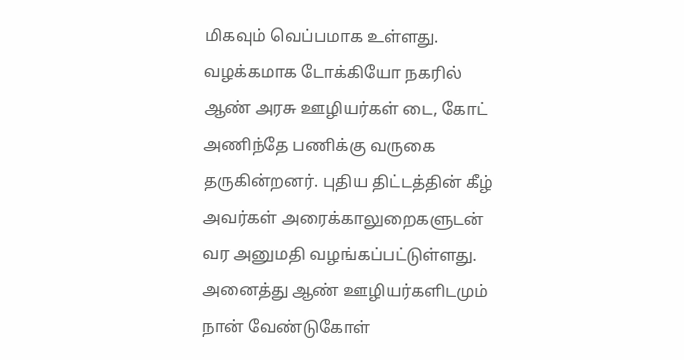மிகவும் வெப்பமாக உள்ளது. வழக்கமாக டோக்கியோ நகரில் ஆண் அரசு ஊழியர்கள் டை, கோட் அணிந்தே பணிக்கு வருகை தருகின்றனர். புதிய திட்டத்தின் கீழ் அவர்கள் அரைக்காலுறைகளுடன் வர அனுமதி வழங்கப்பட்டுள்ளது. அனைத்து ஆண் ஊழியர்களிடமும் நான் வேண்டுகோள்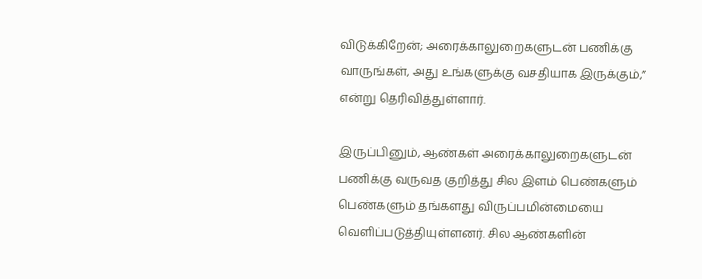விடுக்கிறேன்; அரைக்காலுறைகளுடன் பணிக்கு வாருங்கள், அது உங்களுக்கு வசதியாக இருக்கும்,” என்று தெரிவித்துள்ளார்.

இருப்பினும், ஆண்கள் அரைக்காலுறைகளுடன் பணிக்கு வருவத குறித்து சில இளம் பெண்களும் பெண்களும் தங்களது விருப்பமின்மையை வெளிப்படுத்தியுள்ளனர். சில ஆண்களின்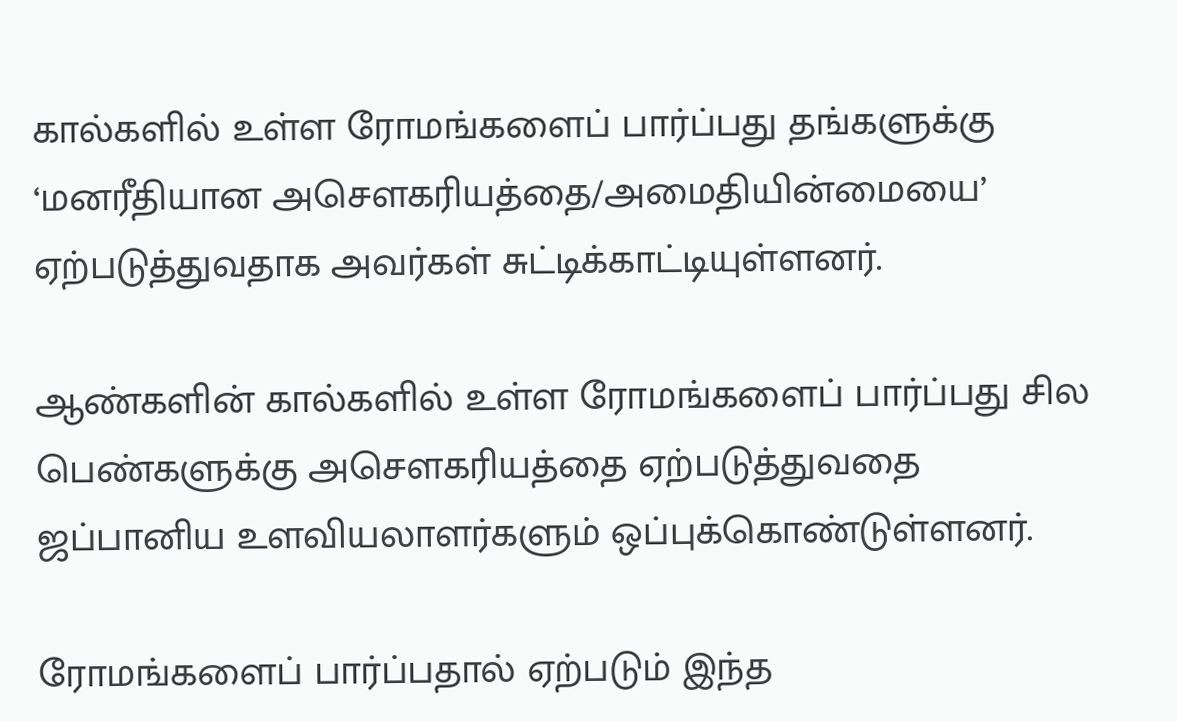கால்களில் உள்ள ரோமங்களைப் பார்ப்பது தங்களுக்கு ‘மனரீதியான அசௌகரியத்தை/அமைதியின்மையை’ ஏற்படுத்துவதாக அவர்கள் சுட்டிக்காட்டியுள்ளனர்.

ஆண்களின் கால்களில் உள்ள ரோமங்களைப் பார்ப்பது சில பெண்களுக்கு அசௌகரியத்தை ஏற்படுத்துவதை ஜப்பானிய உளவியலாளர்களும் ஒப்புக்கொண்டுள்ளனர்.

ரோமங்களைப் பார்ப்பதால் ஏற்படும் இந்த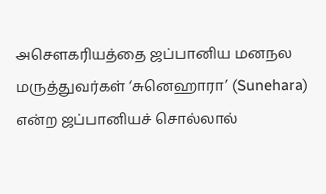அசௌகரியத்தை ஜப்பானிய மனநல மருத்துவர்கள் ‘சுனெஹாரா’ (Sunehara) என்ற ஜப்பானியச் சொல்லால்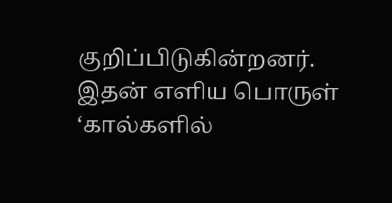குறிப்பிடுகின்றனர். இதன் எளிய பொருள் ‘கால்களில்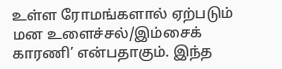உள்ள ரோமங்களால் ஏற்படும் மன உளைச்சல்/இம்சைக் காரணி’ என்பதாகும். இந்த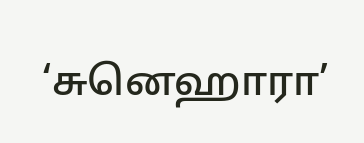‘சுனெஹாரா’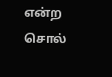என்ற சொல்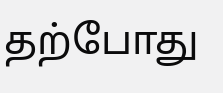தற்போது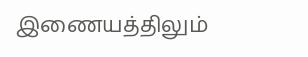இணையத்திலும்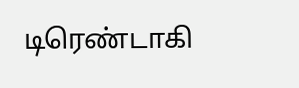டிரெண்டாகி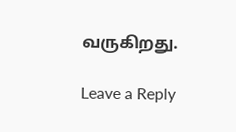வருகிறது.

Leave a Reply